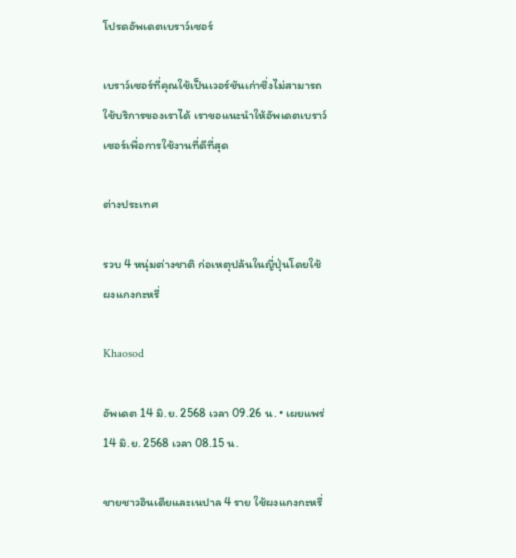โปรดอัพเดตเบราว์เซอร์

เบราว์เซอร์ที่คุณใช้เป็นเวอร์ชันเก่าซึ่งไม่สามารถใช้บริการของเราได้ เราขอแนะนำให้อัพเดตเบราว์เซอร์เพื่อการใช้งานที่ดีที่สุด

ต่างประเทศ

รวบ 4 หนุ่มต่างชาติ ก่อเหตุปล้นในญี่ปุ่นโดยใช้ผงแกงกะหรี่

Khaosod

อัพเดต 14 มิ.ย. 2568 เวลา 09.26 น. • เผยแพร่ 14 มิ.ย. 2568 เวลา 08.15 น.

ชายชาวอินเดียและเนปาล 4 ราย ใช้ผงแกงกะหรี่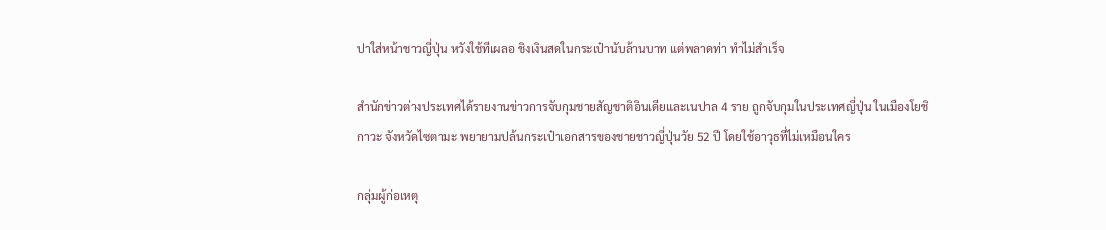ปาใส่หน้าชาวญี่ปุ่น หวังใช้ทีเผลอ ชิงเงินสดในกระเป๋านับล้านบาท แต่พลาดท่า ทำไม่สำเร็จ

สำนักข่าวต่างประเทศได้รายงานข่าวการจับกุมชายสัญชาติอินเดียและเนปาล 4 ราย ถูกจับกุมในประเทศญี่ปุ่น ในเมืองโยชิกาวะ จังหวัดไซตามะ พยายามปล้นกระเป๋าเอกสารของชายชาวญี่ปุ่นวัย 52 ปี โดยใช้อาวุธที่ไม่เหมือนใคร

กลุ่มผู้ก่อเหตุ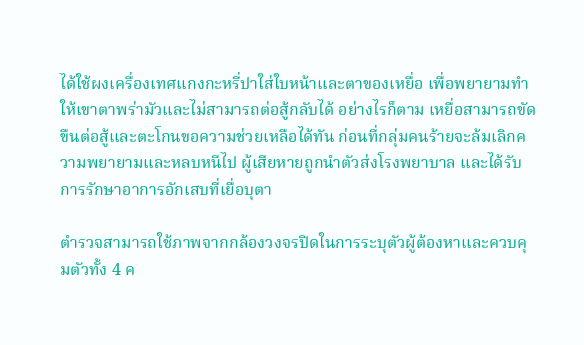ได้ใช้ผงเครื่องเทศแกงกะหรี่ปาใส่ใบหน้าและตาของเหยื่อ เพื่อพยายามทำให้เขาตาพร่ามัวและไม่สามารถต่อสู้กลับได้ อย่างไรก็ตาม เหยื่อสามารถขัดขืนต่อสู้และตะโกนขอความช่วยเหลือได้ทัน ก่อนที่กลุ่มคนร้ายจะล้มเลิกความพยายามและหลบหนีไป ผู้เสียหายถูกนำตัวส่งโรงพยาบาล และได้รับการรักษาอาการอักเสบที่เยื่อบุตา

ตำรวจสามารถใช้ภาพจากกล้องวงจรปิดในการระบุตัวผู้ต้องหาและควบคุมตัวทั้ง 4 ค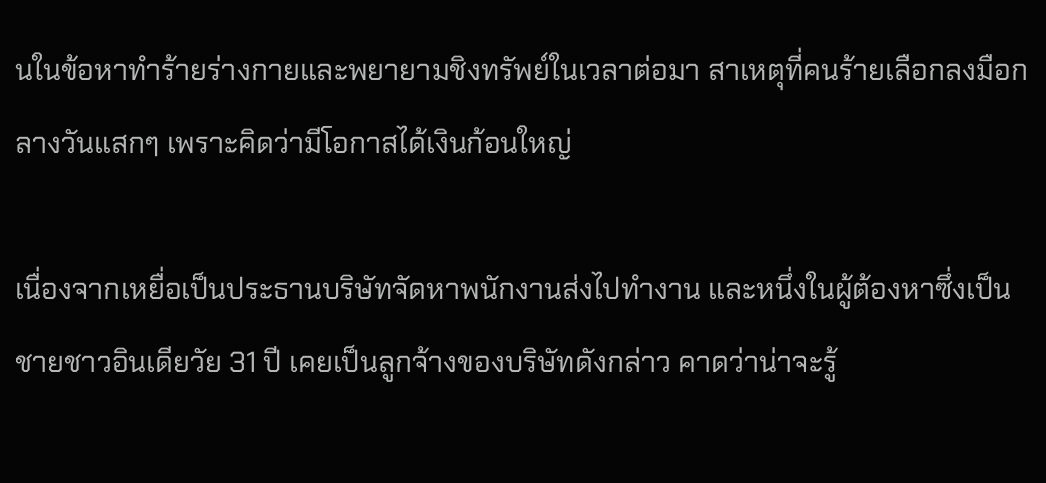นในข้อหาทำร้ายร่างกายและพยายามชิงทรัพย์ในเวลาต่อมา สาเหตุที่คนร้ายเลือกลงมือกลางวันแสกๆ เพราะคิดว่ามีโอกาสได้เงินก้อนใหญ่

เนื่องจากเหยื่อเป็นประธานบริษัทจัดหาพนักงานส่งไปทำงาน และหนึ่งในผู้ต้องหาซึ่งเป็นชายชาวอินเดียวัย 31 ปี เคยเป็นลูกจ้างของบริษัทดังกล่าว คาดว่าน่าจะรู้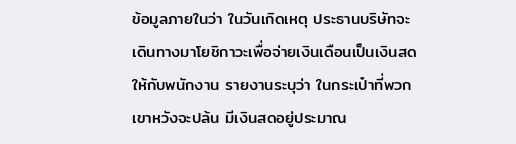ข้อมูลภายในว่า ในวันเกิดเหตุ ประธานบริษัทจะเดินทางมาโยชิกาวะเพื่อจ่ายเงินเดือนเป็นเงินสดให้กับพนักงาน รายงานระบุว่า ในกระเป๋าที่พวกเขาหวังจะปล้น มีเงินสดอยู่ประมาณ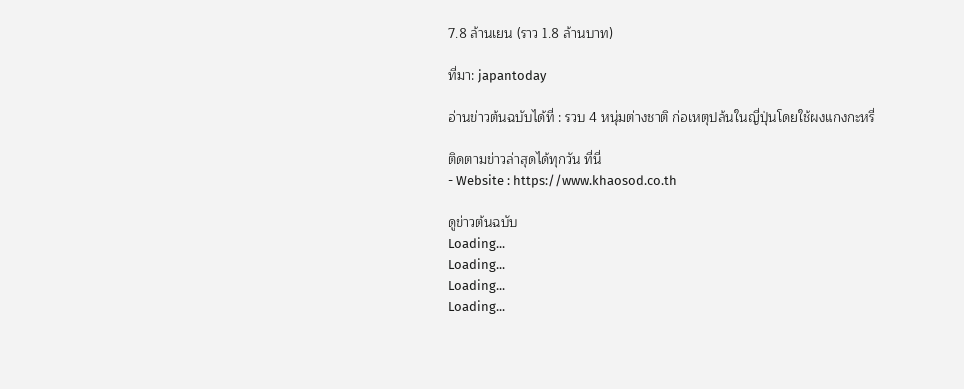7.8 ล้านเยน (ราว 1.8 ล้านบาท)

ที่มา: japantoday

อ่านข่าวต้นฉบับได้ที่ : รวบ 4 หนุ่มต่างชาติ ก่อเหตุปล้นในญี่ปุ่นโดยใช้ผงแกงกะหรี่

ติดตามข่าวล่าสุดได้ทุกวัน ที่นี่
- Website : https://www.khaosod.co.th

ดูข่าวต้นฉบับ
Loading...
Loading...
Loading...
Loading...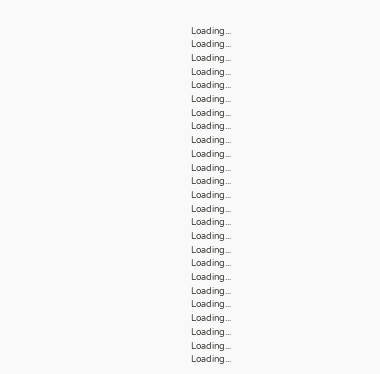Loading...
Loading...
Loading...
Loading...
Loading...
Loading...
Loading...
Loading...
Loading...
Loading...
Loading...
Loading...
Loading...
Loading...
Loading...
Loading...
Loading...
Loading...
Loading...
Loading...
Loading...
Loading...
Loading...
Loading...
Loading...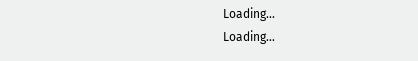Loading...
Loading...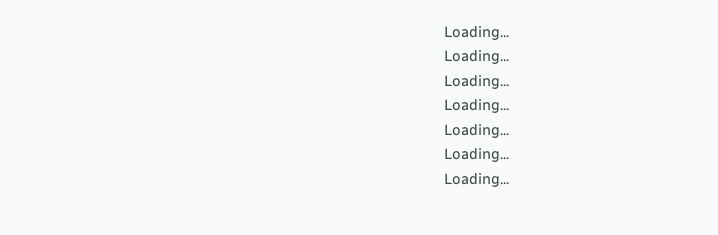Loading...
Loading...
Loading...
Loading...
Loading...
Loading...
Loading...